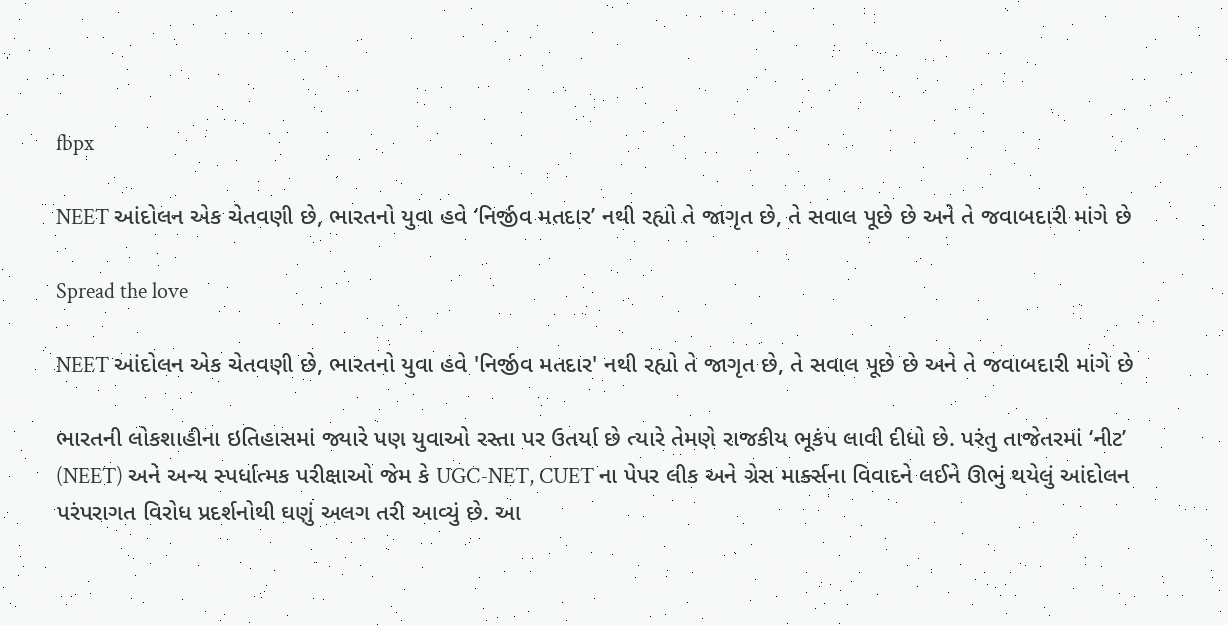fbpx

NEET આંદોલન એક ચેતવણી છે, ભારતનો યુવા હવે ‘નિર્જીવ મતદાર’ નથી રહ્યો તે જાગૃત છે, તે સવાલ પૂછે છે અને તે જવાબદારી માંગે છે

Spread the love

NEET આંદોલન એક ચેતવણી છે, ભારતનો યુવા હવે 'નિર્જીવ મતદાર' નથી રહ્યો તે જાગૃત છે, તે સવાલ પૂછે છે અને તે જવાબદારી માંગે છે

ભારતની લોકશાહીના ઇતિહાસમાં જ્યારે પણ યુવાઓ રસ્તા પર ઉતર્યા છે ત્યારે તેમણે રાજકીય ભૂકંપ લાવી દીધો છે. પરંતુ તાજેતરમાં ‘નીટ’ (NEET) અને અન્ય સ્પર્ધાત્મક પરીક્ષાઓ જેમ કે UGC-NET, CUET ના પેપર લીક અને ગ્રેસ માર્ક્સના વિવાદને લઈને ઊભું થયેલું આંદોલન પરંપરાગત વિરોધ પ્રદર્શનોથી ઘણું અલગ તરી આવ્યું છે. આ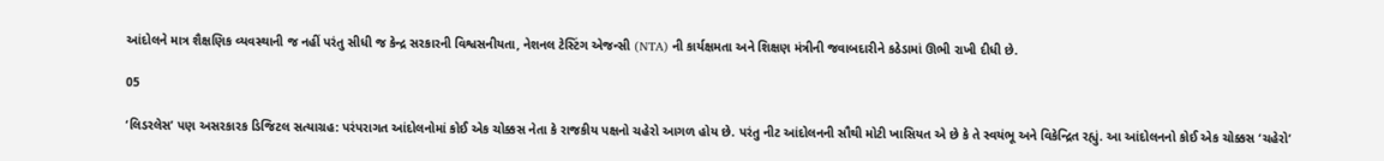આંદોલને માત્ર શૈક્ષણિક વ્યવસ્થાની જ નહીં પરંતુ સીધી જ કેન્દ્ર સરકારની વિશ્વસનીયતા, નેશનલ ટેસ્ટિંગ એજન્સી (NTA) ની કાર્યક્ષમતા અને શિક્ષણ મંત્રીની જવાબદારીને કઠેડામાં ઊભી રાખી દીધી છે.

05

‘લિડરલેસ’ પણ અસરકારક ડિજિટલ સત્યાગ્રહ: પરંપરાગત આંદોલનોમાં કોઈ એક ચોક્કસ નેતા કે રાજકીય પક્ષનો ચહેરો આગળ હોય છે. પરંતુ નીટ આંદોલનની સૌથી મોટી ખાસિયત એ છે કે તે સ્વયંભૂ અને વિકેન્દ્રિત રહ્યું. આ આંદોલનનો કોઈ એક ચોક્કસ ‘ચહેરો’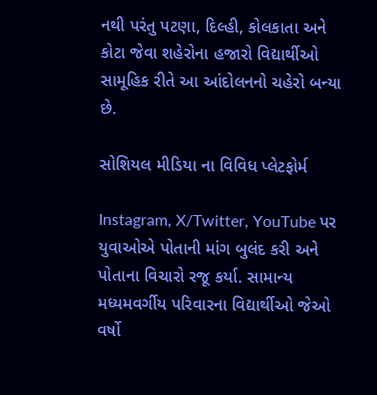નથી પરંતુ પટણા, દિલ્હી, કોલકાતા અને કોટા જેવા શહેરોના હજારો વિદ્યાર્થીઓ સામૂહિક રીતે આ આંદોલનનો ચહેરો બન્યા છે.

સોશિયલ મીડિયા ના વિવિધ પ્લેટફોર્મ

Instagram, X/Twitter, YouTube પર યુવાઓએ પોતાની માંગ બુલંદ કરી અને પોતાના વિચારો રજૂ કર્યા. સામાન્ય મધ્યમવર્ગીય પરિવારના વિદ્યાર્થીઓ જેઓ વર્ષો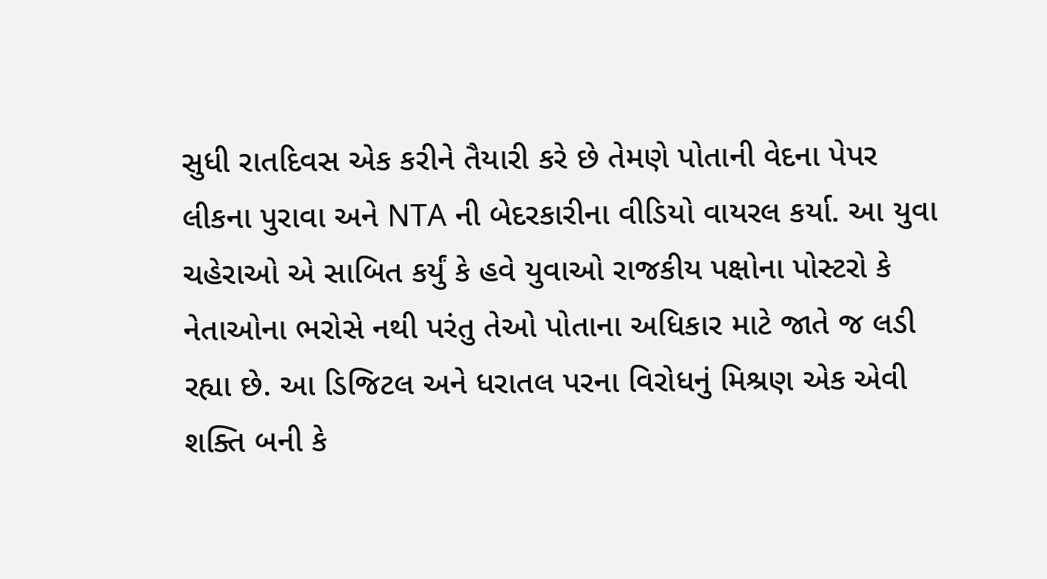સુધી રાતદિવસ એક કરીને તૈયારી કરે છે તેમણે પોતાની વેદના પેપર લીકના પુરાવા અને NTA ની બેદરકારીના વીડિયો વાયરલ કર્યા. આ યુવા ચહેરાઓ એ સાબિત કર્યું કે હવે યુવાઓ રાજકીય પક્ષોના પોસ્ટરો કે નેતાઓના ભરોસે નથી પરંતુ તેઓ પોતાના અધિકાર માટે જાતે જ લડી રહ્યા છે. આ ડિજિટલ અને ધરાતલ પરના વિરોધનું મિશ્રણ એક એવી શક્તિ બની કે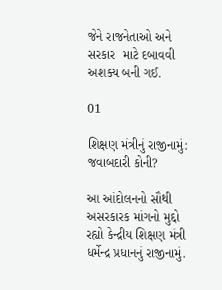જેને રાજનેતાઓ અને સરકાર  માટે દબાવવી અશક્ય બની ગઈ.

01

શિક્ષણ મંત્રીનું રાજીનામું: જવાબદારી કોની?

આ આંદોલનનો સૌથી અસરકારક માંગનો મુદ્દો રહ્યો કેન્દ્રીય શિક્ષણ મંત્રી ધર્મેન્દ્ર પ્રધાનનું રાજીનામું.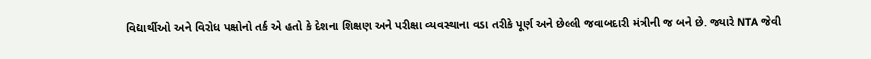વિદ્યાર્થીઓ અને વિરોધ પક્ષોનો તર્ક એ હતો કે દેશના શિક્ષણ અને પરીક્ષા વ્યવસ્થાના વડા તરીકે પૂર્ણ અને છેલ્લી જવાબદારી મંત્રીની જ બને છે. જ્યારે NTA જેવી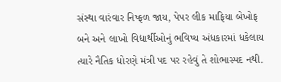સંસ્થા વારંવાર નિષ્ફળ જાય, પેપર લીક માફિયા બેખોફ બને અને લાખો વિદ્યાર્થીઓનું ભવિષ્ય અંધકારમાં ધકેલાય ત્યારે નૈતિક ધોરણે મંત્રી પદ પર રહેવું તે શોભાસ્પદ નથી.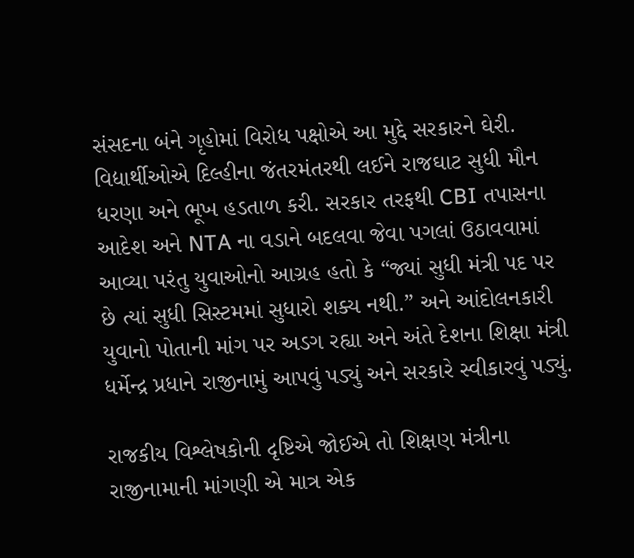સંસદના બંને ગૃહોમાં વિરોધ પક્ષોએ આ મુદ્દે સરકારને ઘેરી. વિદ્યાર્થીઓએ દિલ્હીના જંતરમંતરથી લઈને રાજઘાટ સુધી મૌન ધરણા અને ભૂખ હડતાળ કરી. સરકાર તરફથી CBI તપાસના આદેશ અને NTA ના વડાને બદલવા જેવા પગલાં ઉઠાવવામાં આવ્યા પરંતુ યુવાઓનો આગ્રહ હતો કે “જ્યાં સુધી મંત્રી પદ પર છે ત્યાં સુધી સિસ્ટમમાં સુધારો શક્ય નથી.” અને આંદોલનકારી યુવાનો પોતાની માંગ પર અડગ રહ્યા અને અંતે દેશના શિક્ષા મંત્રી ધર્મેન્દ્ર પ્રધાને રાજીનામું આપવું પડ્યું અને સરકારે સ્વીકારવું પડ્યું.

રાજકીય વિશ્લેષકોની દૃષ્ટિએ જોઈએ તો શિક્ષણ મંત્રીના રાજીનામાની માંગણી એ માત્ર એક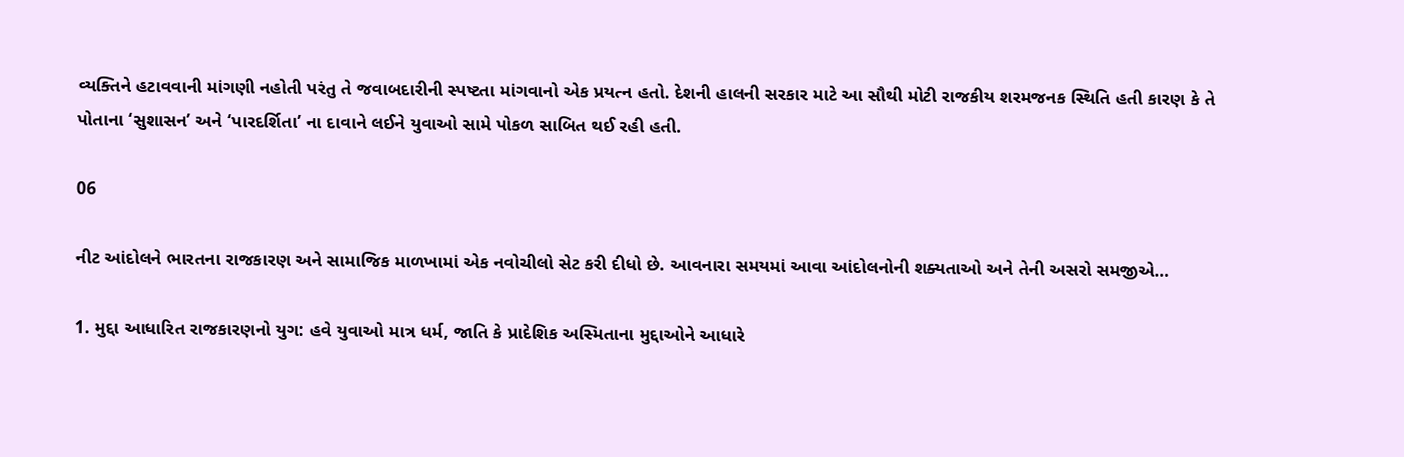વ્યક્તિને હટાવવાની માંગણી નહોતી પરંતુ તે જવાબદારીની સ્પષ્ટતા માંગવાનો એક પ્રયત્ન હતો. દેશની હાલની સરકાર માટે આ સૌથી મોટી રાજકીય શરમજનક સ્થિતિ હતી કારણ કે તે પોતાના ‘સુશાસન’ અને ‘પારદર્શિતા’ ના દાવાને લઈને યુવાઓ સામે પોકળ સાબિત થઈ રહી હતી.

06

નીટ આંદોલને ભારતના રાજકારણ અને સામાજિક માળખામાં એક નવોચીલો સેટ કરી દીધો છે. આવનારા સમયમાં આવા આંદોલનોની શક્યતાઓ અને તેની અસરો સમજીએ…

1. મુદ્દા આધારિત રાજકારણનો યુગ: હવે યુવાઓ માત્ર ધર્મ, જાતિ કે પ્રાદેશિક અસ્મિતાના મુદ્દાઓને આધારે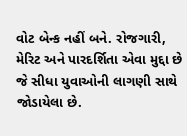વોટ બેન્ક નહીં બને. રોજગારી, મેરિટ અને પારદર્શિતા એવા મુદ્દા છે જે સીધા યુવાઓની લાગણી સાથે જોડાયેલા છે.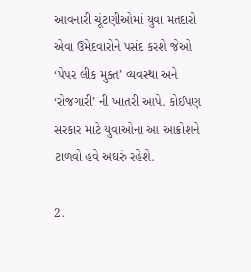આવનારી ચૂંટણીઓમાં યુવા મતદારો એવા ઉમેદવારોને પસંદ કરશે જેઓ ‘પેપર લીક મુક્ત’ વ્યવસ્થા અને ‘રોજગારી’ ની ખાતરી આપે. કોઈપણ સરકાર માટે યુવાઓના આ આક્રોશને ટાળવો હવે અઘરું રહેશે.

2.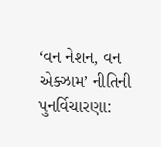‘વન નેશન, વન એક્ઝામ’ નીતિની પુનર્વિચારણા: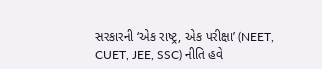સરકારની ‘એક રાષ્ટ્ર, એક પરીક્ષા’ (NEET, CUET, JEE, SSC) નીતિ હવે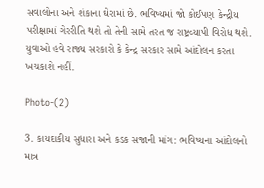સવાલોના અને શંકાના ઘેરામાં છે. ભવિષ્યમાં જો કોઈપણ કેન્દ્રીય પરીક્ષામાં ગેરરીતિ થશે તો તેની સામે તરત જ રાષ્ટ્રવ્યાપી વિરોધ થશે. યુવાઓ હવે રાજ્ય સરકારો કે કેન્દ્ર સરકાર સામે આંદોલન કરતા ખચકાશે નહીં.

Photo-(2)

3. કાયદાકીય સુધારા અને કડક સજાની માંગ: ભવિષ્યના આંદોલનો માત્ર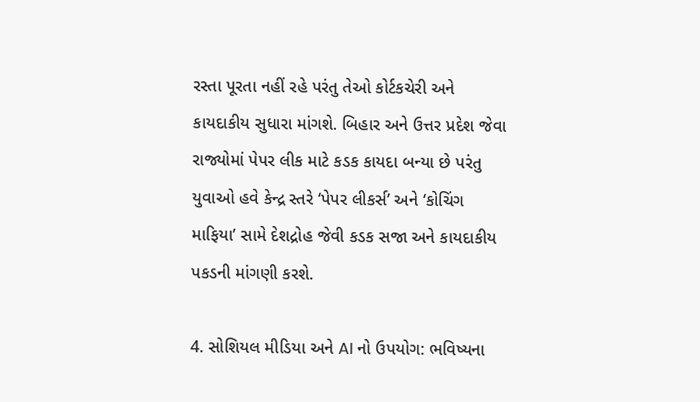રસ્તા પૂરતા નહીં રહે પરંતુ તેઓ કોર્ટકચેરી અને કાયદાકીય સુધારા માંગશે. બિહાર અને ઉત્તર પ્રદેશ જેવા રાજ્યોમાં પેપર લીક માટે કડક કાયદા બન્યા છે પરંતુ યુવાઓ હવે કેન્દ્ર સ્તરે ‘પેપર લીકર્સ’ અને ‘કોચિંગ માફિયા’ સામે દેશદ્રોહ જેવી કડક સજા અને કાયદાકીય પકડની માંગણી કરશે.

4. સોશિયલ મીડિયા અને AI નો ઉપયોગ: ભવિષ્યના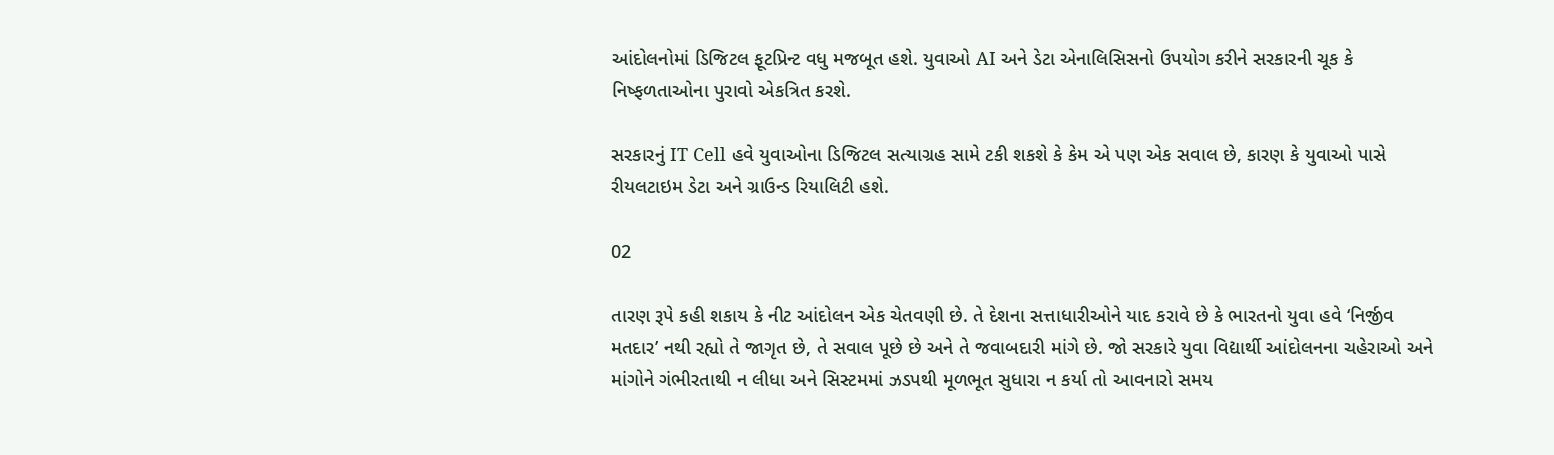આંદોલનોમાં ડિજિટલ ફૂટપ્રિન્ટ વધુ મજબૂત હશે. યુવાઓ AI અને ડેટા એનાલિસિસનો ઉપયોગ કરીને સરકારની ચૂક કે નિષ્ફળતાઓના પુરાવો એકત્રિત કરશે.

સરકારનું IT Cell હવે યુવાઓના ડિજિટલ સત્યાગ્રહ સામે ટકી શકશે કે કેમ એ પણ એક સવાલ છે, કારણ કે યુવાઓ પાસે રીયલટાઇમ ડેટા અને ગ્રાઉન્ડ રિયાલિટી હશે.

02

તારણ રૂપે કહી શકાય કે નીટ આંદોલન એક ચેતવણી છે. તે દેશના સત્તાધારીઓને યાદ કરાવે છે કે ભારતનો યુવા હવે ‘નિર્જીવ મતદાર’ નથી રહ્યો તે જાગૃત છે, તે સવાલ પૂછે છે અને તે જવાબદારી માંગે છે. જો સરકારે યુવા વિદ્યાર્થી આંદોલનના ચહેરાઓ અને માંગોને ગંભીરતાથી ન લીધા અને સિસ્ટમમાં ઝડપથી મૂળભૂત સુધારા ન કર્યા તો આવનારો સમય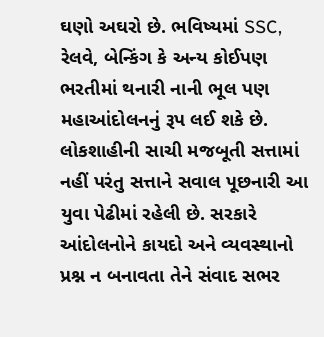ઘણો અઘરો છે. ભવિષ્યમાં SSC, રેલવે, બેન્કિંગ કે અન્ય કોઈપણ ભરતીમાં થનારી નાની ભૂલ પણ મહાઆંદોલનનું રૂપ લઈ શકે છે. લોકશાહીની સાચી મજબૂતી સત્તામાં નહીં પરંતુ સત્તાને સવાલ પૂછનારી આ યુવા પેઢીમાં રહેલી છે. સરકારે આંદોલનોને કાયદો અને વ્યવસ્થાનો પ્રશ્ન ન બનાવતા તેને સંવાદ સભર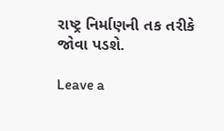રાષ્ટ્ર નિર્માણની તક તરીકે જોવા પડશે.

Leave a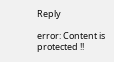Reply

error: Content is protected !!